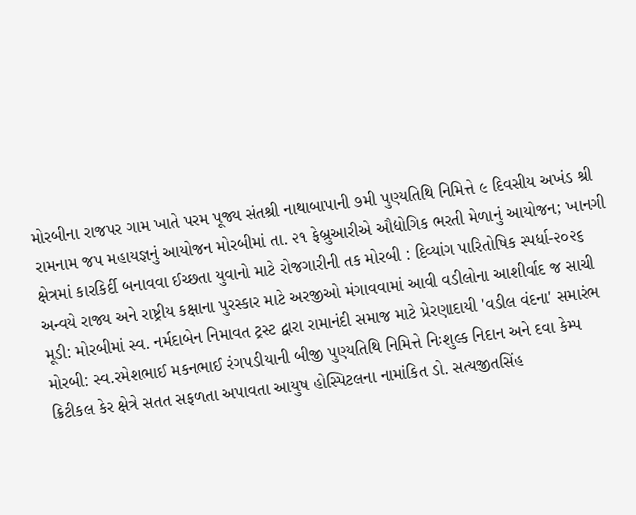મોરબીના રાજપર ગામ ખાતે પરમ પૂજ્ય સંતશ્રી નાથાબાપાની ૭મી પુણ્યતિથિ નિમિત્તે ૯ દિવસીય અખંડ શ્રી રામનામ જપ મહાયજ્ઞનું આયોજન મોરબીમાં તા. ૨૧ ફેબ્રુઆરીએ ઔદ્યોગિક ભરતી મેળાનું આયોજન; ખાનગી ક્ષેત્રમાં કારકિર્દી બનાવવા ઈચ્છતા યુવાનો માટે રોજગારીની તક મોરબી : દિવ્યાંગ પારિતોષિક સ્પર્ધા-૨૦૨૬ અન્વયે રાજ્ય અને રાષ્ટ્રીય કક્ષાના પુરસ્કાર માટે અરજીઓ મંગાવવામાં આવી વડીલોના આશીર્વાદ જ સાચી મૂડી: મોરબીમાં સ્વ. નર્મદાબેન નિમાવત ટ્રસ્ટ દ્વારા રામાનંદી સમાજ માટે પ્રેરણાદાયી 'વડીલ વંદના' સમારંભ મોરબી: સ્વ.રમેશભાઈ મકનભાઈ રંગપડીયાની બીજી પુણ્યતિથિ નિમિત્તે નિઃશુલ્ક નિદાન અને દવા કેમ્પ ક્રિટીકલ કેર ક્ષેત્રે સતત સફળતા અપાવતા આયુષ હોસ્પિટલના નામાંકિત ડો. સત્યજીતસિંહ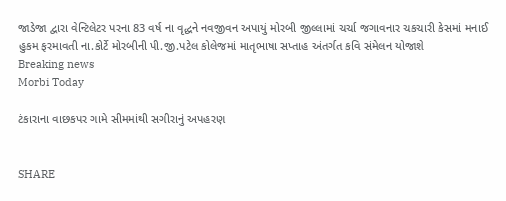જાડેજા દ્વારા વેન્ટિલેટર પરના 83 વર્ષ ના વૃદ્ધને નવજીવન અપાયું મોરબી જીલ્લામાં ચર્ચા જગાવનાર ચકચારી કેસમાં મનાઈ હુકમ ફરમાવતી ના.કોર્ટે મોરબીની પી.જી.પટેલ કોલેજમાં માતૃભાષા સપ્તાહ અંતર્ગત કવિ સંમેલન યોજાશે
Breaking news
Morbi Today

ટંકારાના વાછકપર ગામે સીમમાંથી સગીરાનું અપહરણ


SHARE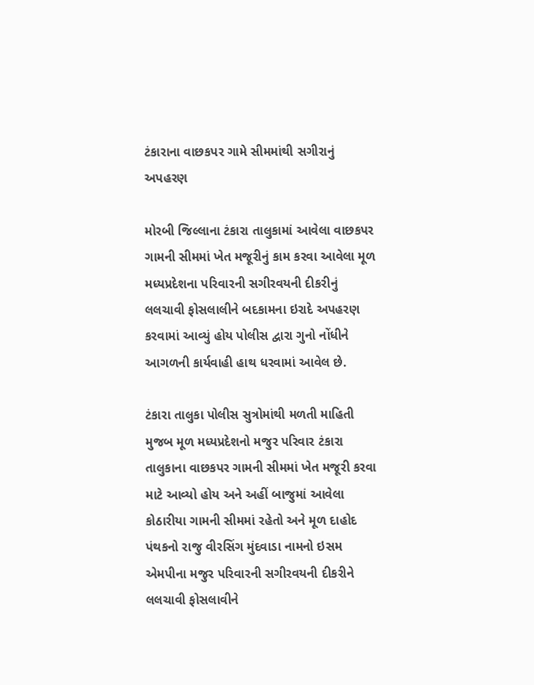ટંકારાના વાછકપર ગામે સીમમાંથી સગીરાનું અપહરણ

મોરબી જિલ્લાના ટંકારા તાલુકામાં આવેલા વાછકપર ગામની સીમમાં ખેત મજૂરીનું કામ કરવા આવેલા મૂળ મધ્યપ્રદેશના પરિવારની સગીરવયની દીકરીનું લલચાવી ફોસલાલીને બદકામના ઇરાદે અપહરણ કરવામાં આવ્યું હોય પોલીસ દ્વારા ગુનો નોંધીને આગળની કાર્યવાહી હાથ ધરવામાં આવેલ છે.

ટંકારા તાલુકા પોલીસ સુત્રોમાંથી મળતી માહિતી મુજબ મૂળ મધ્યપ્રદેશનો મજુર પરિવાર ટંકારા તાલુકાના વાછકપર ગામની સીમમાં ખેત મજૂરી કરવા માટે આવ્યો હોય અને અહીં બાજુમાં આવેલા કોઠારીયા ગામની સીમમાં રહેતો અને મૂળ દાહોદ પંથકનો રાજુ વીરસિંગ મુંદવાડા નામનો ઇસમ એમપીના મજુર પરિવારની સગીરવયની દીકરીને લલચાવી ફોસલાવીને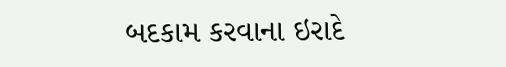બદકામ કરવાના ઇરાદે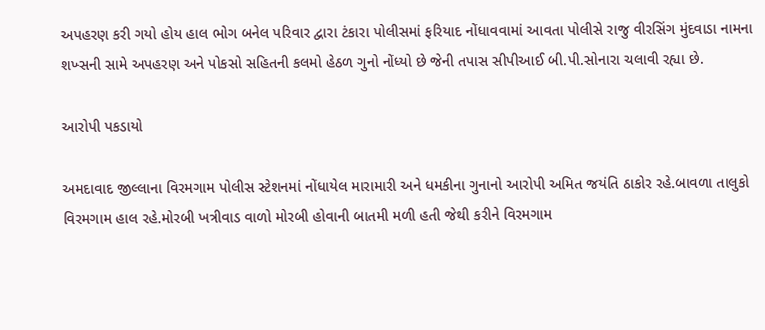અપહરણ કરી ગયો હોય હાલ ભોગ બનેલ પરિવાર દ્વારા ટંકારા પોલીસમાં ફરિયાદ નોંધાવવામાં આવતા પોલીસે રાજુ વીરસિંગ મુંદવાડા નામના શખ્સની સામે અપહરણ અને પોકસો સહિતની કલમો હેઠળ ગુનો નોંધ્યો છે જેની તપાસ સીપીઆઈ બી.પી.સોનારા ચલાવી રહ્યા છે.

આરોપી પકડાયો

અમદાવાદ જીલ્લાના વિરમગામ પોલીસ સ્ટેશનમાં નોંધાયેલ મારામારી અને ધમકીના ગુનાનો આરોપી અમિત જયંતિ ઠાકોર રહે.બાવળા તાલુકો વિરમગામ હાલ રહે.મોરબી ખત્રીવાડ વાળો મોરબી હોવાની બાતમી મળી હતી જેથી કરીને વિરમગામ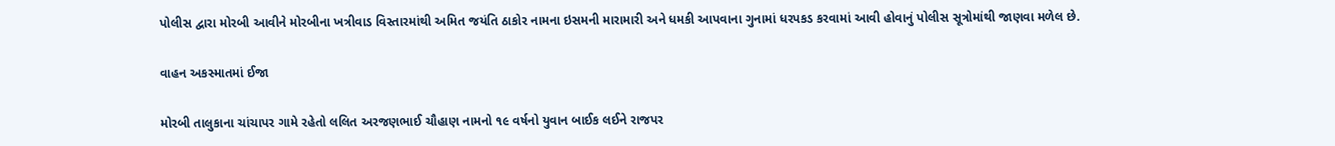પોલીસ દ્વારા મોરબી આવીને મોરબીના ખત્રીવાડ વિસ્તારમાંથી અમિત જયંતિ ઠાકોર નામના ઇસમની મારામારી અને ધમકી આપવાના ગુનામાં ધરપકડ કરવામાં આવી હોવાનું પોલીસ સૂત્રોમાંથી જાણવા મળેલ છે.

વાહન અકસ્માતમાં ઈજા

મોરબી તાલુકાના ચાંચાપર ગામે રહેતો લલિત અરજણભાઈ ચૌહાણ નામનો ૧૯ વર્ષનો યુવાન બાઈક લઈને રાજપર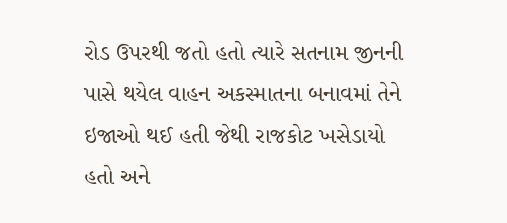રોડ ઉપરથી જતો હતો ત્યારે સતનામ જીનની પાસે થયેલ વાહન અકસ્માતના બનાવમાં તેને ઇજાઓ થઈ હતી જેથી રાજકોટ ખસેડાયો હતો અને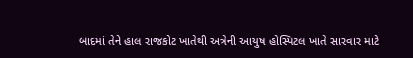બાદમાં તેને હાલ રાજકોટ ખાતેથી અત્રેની આયુષ હોસ્પિટલ ખાતે સારવાર માટે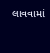લાવવામાં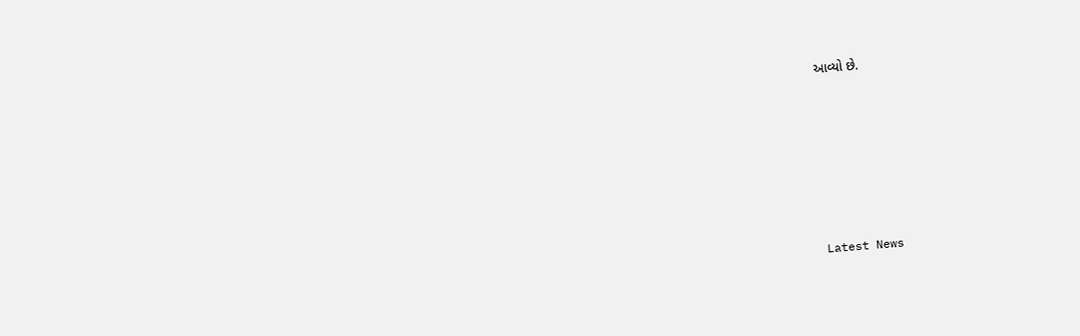આવ્યો છે.








Latest News